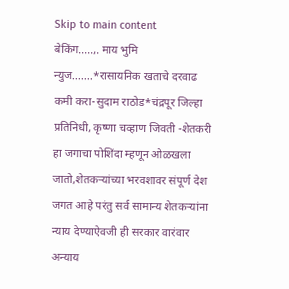Skip to main content
बेकिंग.....,. माय भुमि न्युज.......*रासायनिक खताचे दरवाढ कमी करा-सुदाम राठोड*चंद्रपूर जिल्हा प्रतिनिधी, कृष्णा चव्हाण जिवती -शेतकरी हा जगाचा पोशिंदा म्हणून ओळखला जातो,शेतकऱ्यांच्या भरवशावर संपूर्ण देश जगत आहे परंतु सर्व सामान्य शेतकऱ्यांना न्याय देण्याऐवजी ही सरकार वारंवार अन्याय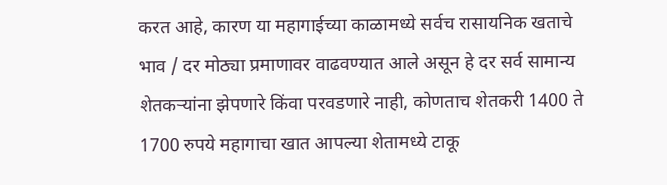करत आहे, कारण या महागाईच्या काळामध्ये सर्वच रासायनिक खताचे भाव / दर मोठ्या प्रमाणावर वाढवण्यात आले असून हे दर सर्व सामान्य शेतकऱ्यांना झेपणारे किंवा परवडणारे नाही, कोणताच शेतकरी 1400 ते 1700 रुपये महागाचा खात आपल्या शेतामध्ये टाकू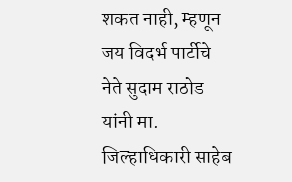शकत नाही, म्हणून जय विदर्भ पार्टीचे नेते सुदाम राठोड यांनी मा. जिल्हाधिकारी साहेब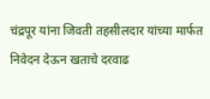चंद्रपूर यांना जिवती तहसीलदार यांच्या मार्फत निवेदन देऊन खताचे दरवाढ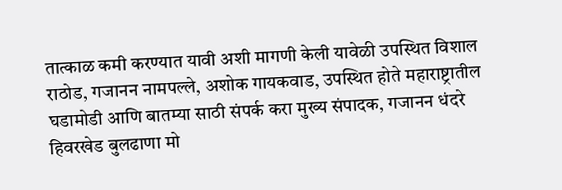तात्काळ कमी करण्यात यावी अशी मागणी केली यावेळी उपस्थित विशाल राठोड, गजानन नामपल्ले, अशोक गायकवाड, उपस्थित होते महाराष्ट्रातील घडामोडी आणि बातम्या साठी संपर्क करा मुख्य संपादक, गजानन धंदरे हिवरखेड बुलढाणा मो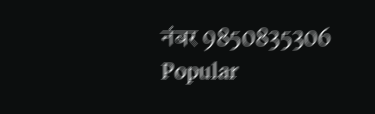नंबर 9850835306
Popular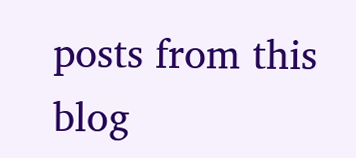posts from this blog